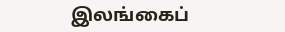இலங்கைப்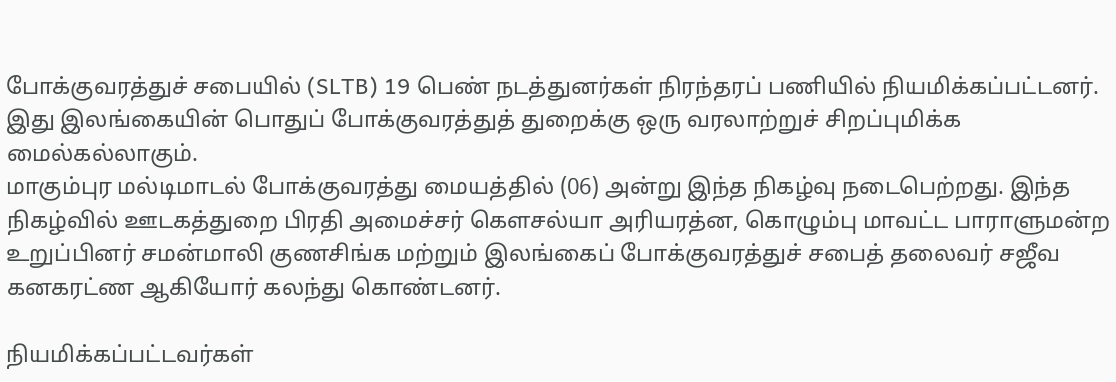போக்குவரத்துச் சபையில் (SLTB) 19 பெண் நடத்துனர்கள் நிரந்தரப் பணியில் நியமிக்கப்பட்டனர். இது இலங்கையின் பொதுப் போக்குவரத்துத் துறைக்கு ஒரு வரலாற்றுச் சிறப்புமிக்க மைல்கல்லாகும்.
மாகும்புர மல்டிமாடல் போக்குவரத்து மையத்தில் (06) அன்று இந்த நிகழ்வு நடைபெற்றது. இந்த நிகழ்வில் ஊடகத்துறை பிரதி அமைச்சர் கௌசல்யா அரியரத்ன, கொழும்பு மாவட்ட பாராளுமன்ற உறுப்பினர் சமன்மாலி குணசிங்க மற்றும் இலங்கைப் போக்குவரத்துச் சபைத் தலைவர் சஜீவ கனகரட்ண ஆகியோர் கலந்து கொண்டனர்.

நியமிக்கப்பட்டவர்கள்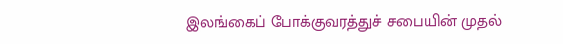இலங்கைப் போக்குவரத்துச் சபையின் முதல்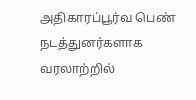அதிகாரப்பூர்வ பெண் நடத்துனர்களாக வரலாற்றில்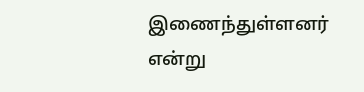இணைந்துள்ளனர் என்று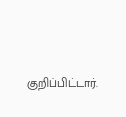குறிப்பிட்டார்.